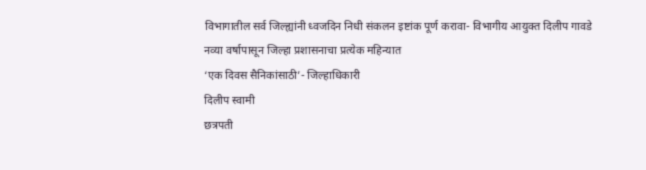विभागातील सर्व जिल्ह्यांनी ध्वजदिन निधी संकलन इष्टांक पूर्ण करावा- विभागीय आयुक्त दिलीप गावडे
नव्या वर्षापासून जिल्हा प्रशासनाचा प्रत्येक महिन्यात
‘एक दिवस सैनिकांसाठी’- जिल्हाधिकारी
दिलीप स्वामी
छत्रपती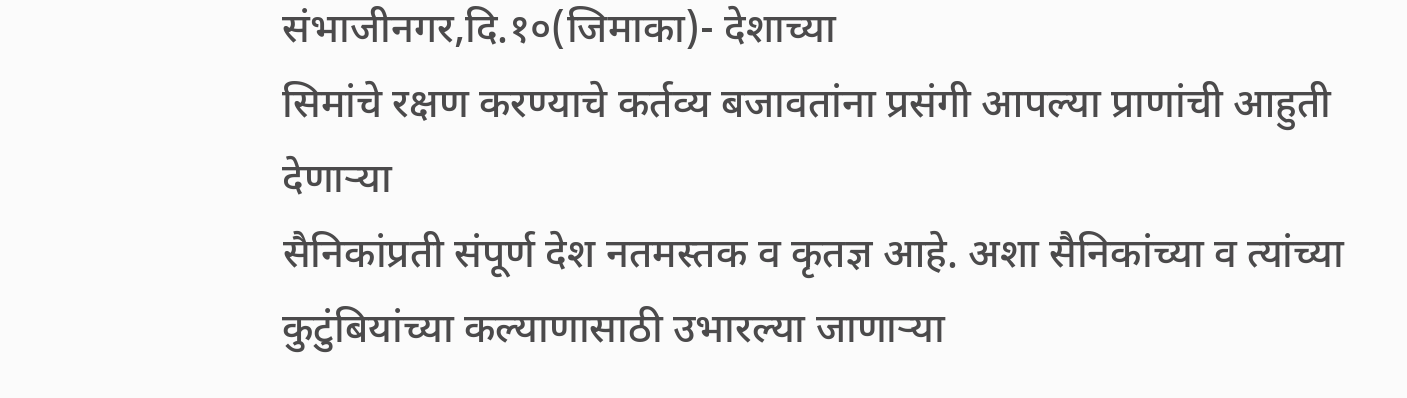संभाजीनगर,दि.१०(जिमाका)- देशाच्या
सिमांचे रक्षण करण्याचे कर्तव्य बजावतांना प्रसंगी आपल्या प्राणांची आहुती देणाऱ्या
सैनिकांप्रती संपूर्ण देश नतमस्तक व कृतज्ञ आहे. अशा सैनिकांच्या व त्यांच्या
कुटुंबियांच्या कल्याणासाठी उभारल्या जाणाऱ्या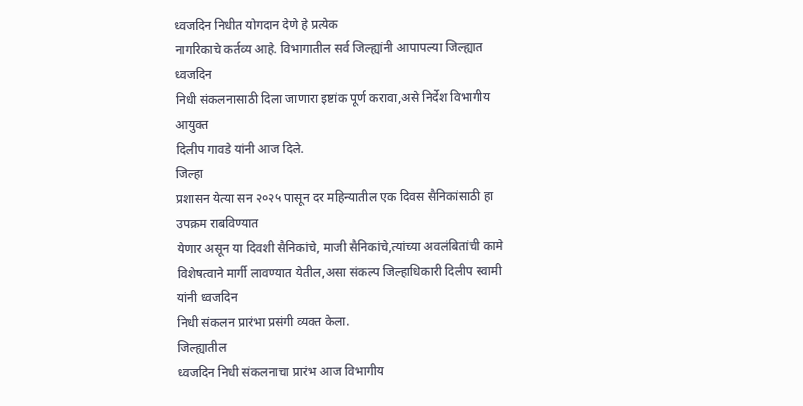ध्वजदिन निधीत योगदान देणे हे प्रत्येक
नागरिकाचे कर्तव्य आहे. विभागातील सर्व जिल्ह्यांनी आपापल्या जिल्ह्यात ध्वजदिन
निधी संकलनासाठी दिला जाणारा इष्टांक पूर्ण करावा,असे निर्देश विभागीय आयुक्त
दिलीप गावडे यांनी आज दिले.
जिल्हा
प्रशासन येत्या सन २०२५ पासून दर महिन्यातील एक दिवस सैनिकांसाठी हा उपक्रम राबविण्यात
येणार असून या दिवशी सैनिकांचे, माजी सैनिकांचे,त्यांच्या अवलंबितांची कामे
विशेषत्वाने मार्गी लावण्यात येतील,असा संकल्प जिल्हाधिकारी दिलीप स्वामी यांनी ध्वजदिन
निधी संकलन प्रारंभा प्रसंगी व्यक्त केला.
जिल्ह्यातील
ध्वजदिन निधी संकलनाचा प्रारंभ आज विभागीय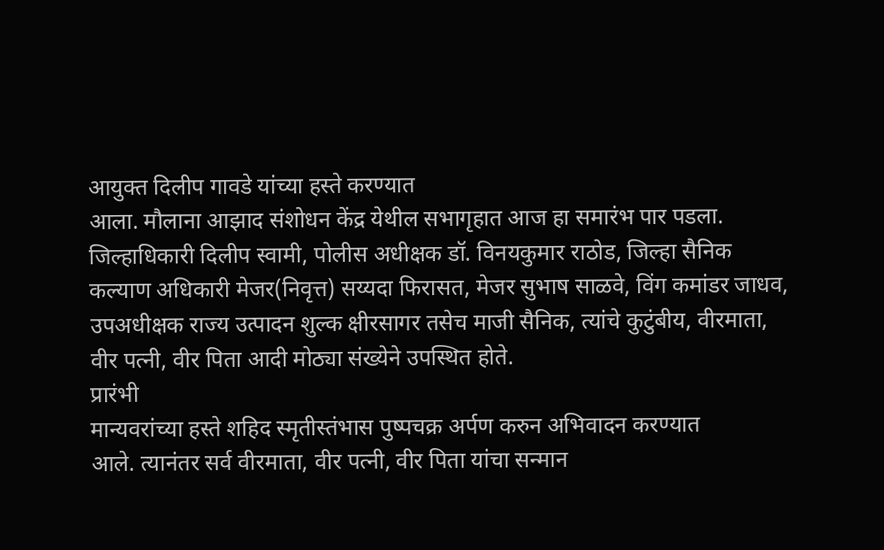आयुक्त दिलीप गावडे यांच्या हस्ते करण्यात
आला. मौलाना आझाद संशोधन केंद्र येथील सभागृहात आज हा समारंभ पार पडला.
जिल्हाधिकारी दिलीप स्वामी, पोलीस अधीक्षक डॉ. विनयकुमार राठोड, जिल्हा सैनिक
कल्याण अधिकारी मेजर(निवृत्त) सय्यदा फिरासत, मेजर सुभाष साळवे, विंग कमांडर जाधव,
उपअधीक्षक राज्य उत्पादन शुल्क क्षीरसागर तसेच माजी सैनिक, त्यांचे कुटुंबीय, वीरमाता,
वीर पत्नी, वीर पिता आदी मोठ्या संख्येने उपस्थित होते.
प्रारंभी
मान्यवरांच्या हस्ते शहिद स्मृतीस्तंभास पुष्पचक्र अर्पण करुन अभिवादन करण्यात
आले. त्यानंतर सर्व वीरमाता, वीर पत्नी, वीर पिता यांचा सन्मान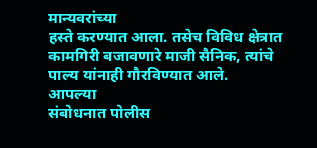मान्यवरांच्या
हस्ते करण्यात आला. तसेच विविध क्षेत्रात कामगिरी बजावणारे माजी सैनिक, त्यांचे
पाल्य यांनाही गौरविण्यात आले.
आपल्या
संबोधनात पोलीस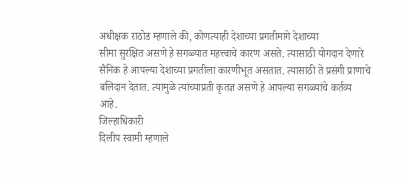अधीक्षक राठोड म्हणाले की, कोणत्याही देशाच्या प्रगतीमागे देशाच्या
सीमा सुरक्षित असणे हे सगळ्यात महत्त्वाचे कारण असते. त्यासाठी योगदान देणारे
सैनिक हे आपल्या देशाच्या प्रगतीला कारणीभूत असतात. त्यासाठी ते प्रसंगी प्राणाचे
बलिदान देतात. त्यामुळे त्यांच्याप्रती कृतज्ञ असणे हे आपल्या सगळ्यांचे कर्तव्य
आहे.
जिल्हाधिकारी
दिलीप स्वामी म्हणाले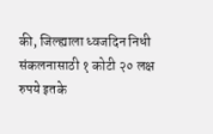की, जिल्ह्याला ध्वजदिन निधी संकलनासाठी १ कोटी २० लक्ष
रुपये इतके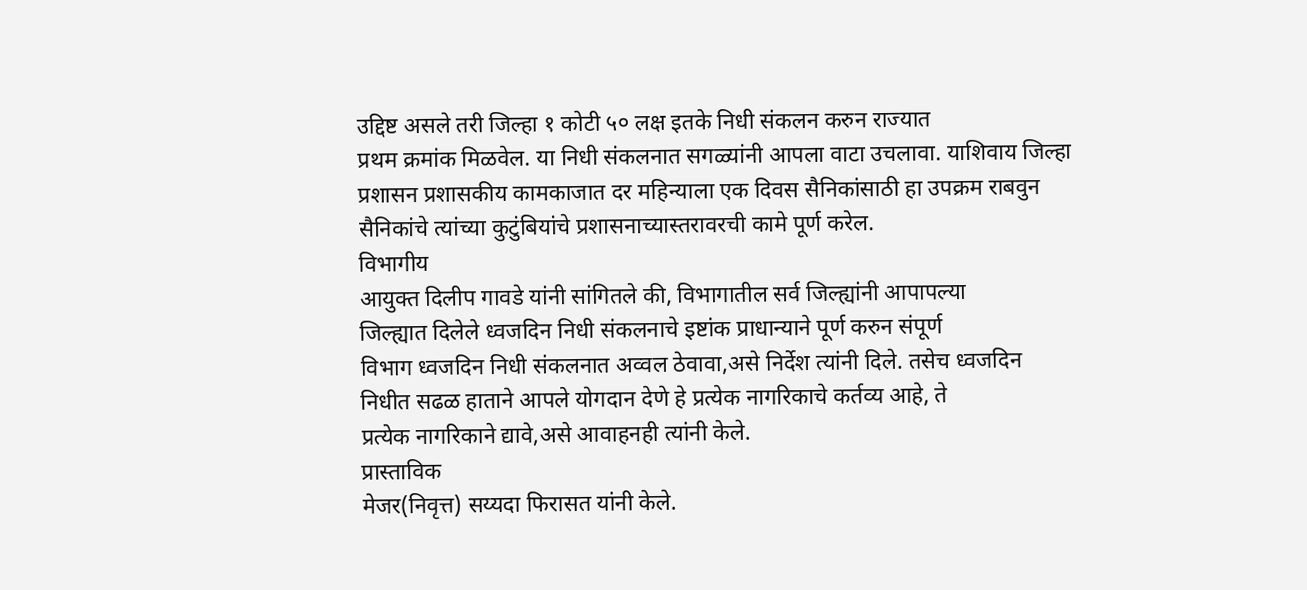उद्दिष्ट असले तरी जिल्हा १ कोटी ५० लक्ष इतके निधी संकलन करुन राज्यात
प्रथम क्रमांक मिळवेल. या निधी संकलनात सगळ्यांनी आपला वाटा उचलावा. याशिवाय जिल्हा
प्रशासन प्रशासकीय कामकाजात दर महिन्याला एक दिवस सैनिकांसाठी हा उपक्रम राबवुन
सैनिकांचे त्यांच्या कुटुंबियांचे प्रशासनाच्यास्तरावरची कामे पूर्ण करेल.
विभागीय
आयुक्त दिलीप गावडे यांनी सांगितले की, विभागातील सर्व जिल्ह्यांनी आपापल्या
जिल्ह्यात दिलेले ध्वजदिन निधी संकलनाचे इष्टांक प्राधान्याने पूर्ण करुन संपूर्ण
विभाग ध्वजदिन निधी संकलनात अव्वल ठेवावा,असे निर्देश त्यांनी दिले. तसेच ध्वजदिन
निधीत सढळ हाताने आपले योगदान देणे हे प्रत्येक नागरिकाचे कर्तव्य आहे, ते
प्रत्येक नागरिकाने द्यावे,असे आवाहनही त्यांनी केले.
प्रास्ताविक
मेजर(निवृत्त) सय्यदा फिरासत यांनी केले.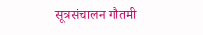सूत्रसंचालन गौतमी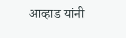आव्हाड यांनी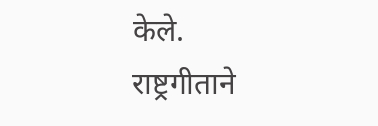केले.
राष्ट्रगीताने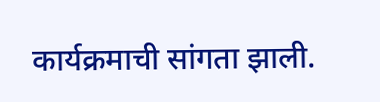कार्यक्रमाची सांगता झाली.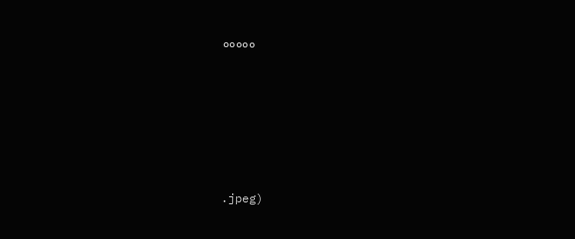०००००







.jpeg)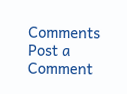Comments
Post a Comment